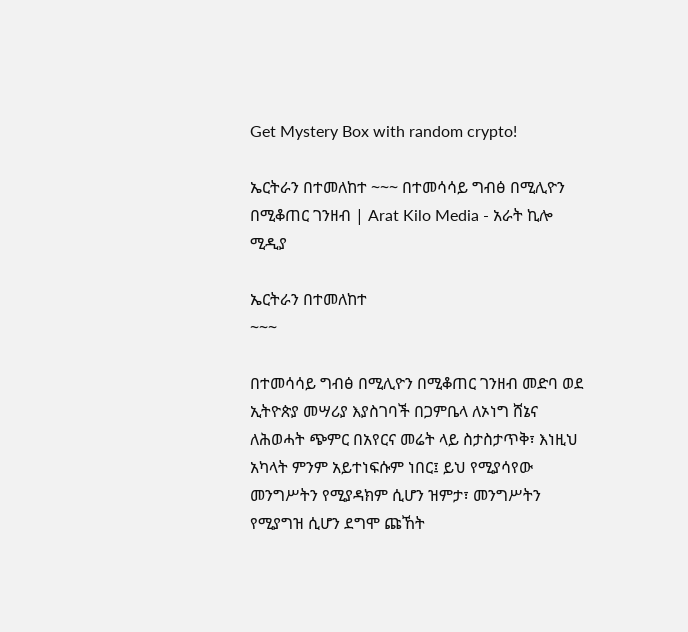Get Mystery Box with random crypto!

ኤርትራን በተመለከተ ~~~ በተመሳሳይ ግብፅ በሚሊዮን በሚቆጠር ገንዘብ | Arat Kilo Media - አራት ኪሎ ሚዲያ

ኤርትራን በተመለከተ
~~~

በተመሳሳይ ግብፅ በሚሊዮን በሚቆጠር ገንዘብ መድባ ወደ ኢትዮጵያ መሣሪያ እያስገባች በጋምቤላ ለኦነግ ሸኔና ለሕወሓት ጭምር በአየርና መሬት ላይ ስታስታጥቅ፣ እነዚህ አካላት ምንም አይተነፍሱም ነበር፤ ይህ የሚያሳየው መንግሥትን የሚያዳክም ሲሆን ዝምታ፣ መንግሥትን የሚያግዝ ሲሆን ደግሞ ጩኸት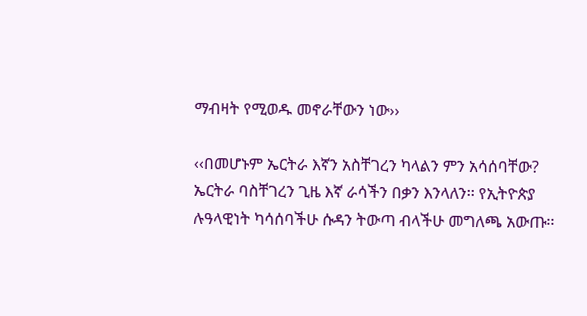ማብዛት የሚወዱ መኖራቸውን ነው››

‹‹በመሆኑም ኤርትራ እኛን አስቸገረን ካላልን ምን አሳሰባቸው? ኤርትራ ባስቸገረን ጊዜ እኛ ራሳችን በቃን እንላለን፡፡ የኢትዮጵያ ሉዓላዊነት ካሳሰባችሁ ሱዳን ትውጣ ብላችሁ መግለጫ አውጡ፡፡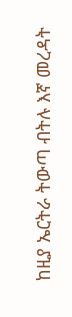ከዚያ ኤርትራ ትውጣ ብትሉ እኛ መረዳት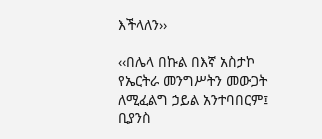እችላለን››

‹‹በሌላ በኩል በእኛ አስታኮ የኤርትራ መንግሥትን መውጋት ለሚፈልግ ኃይል አንተባበርም፤ ቢያንስ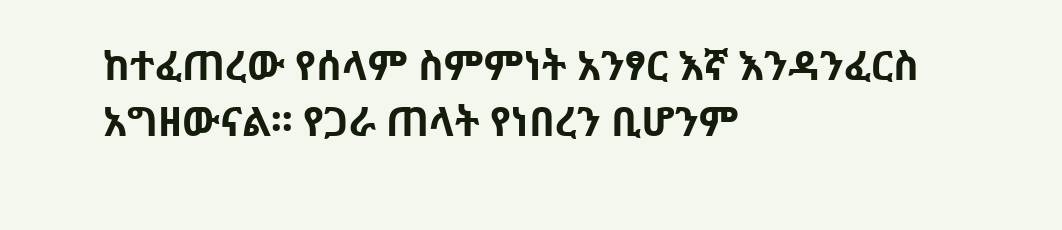ከተፈጠረው የሰላም ስምምነት አንፃር እኛ እንዳንፈርስ አግዘውናል፡፡ የጋራ ጠላት የነበረን ቢሆንም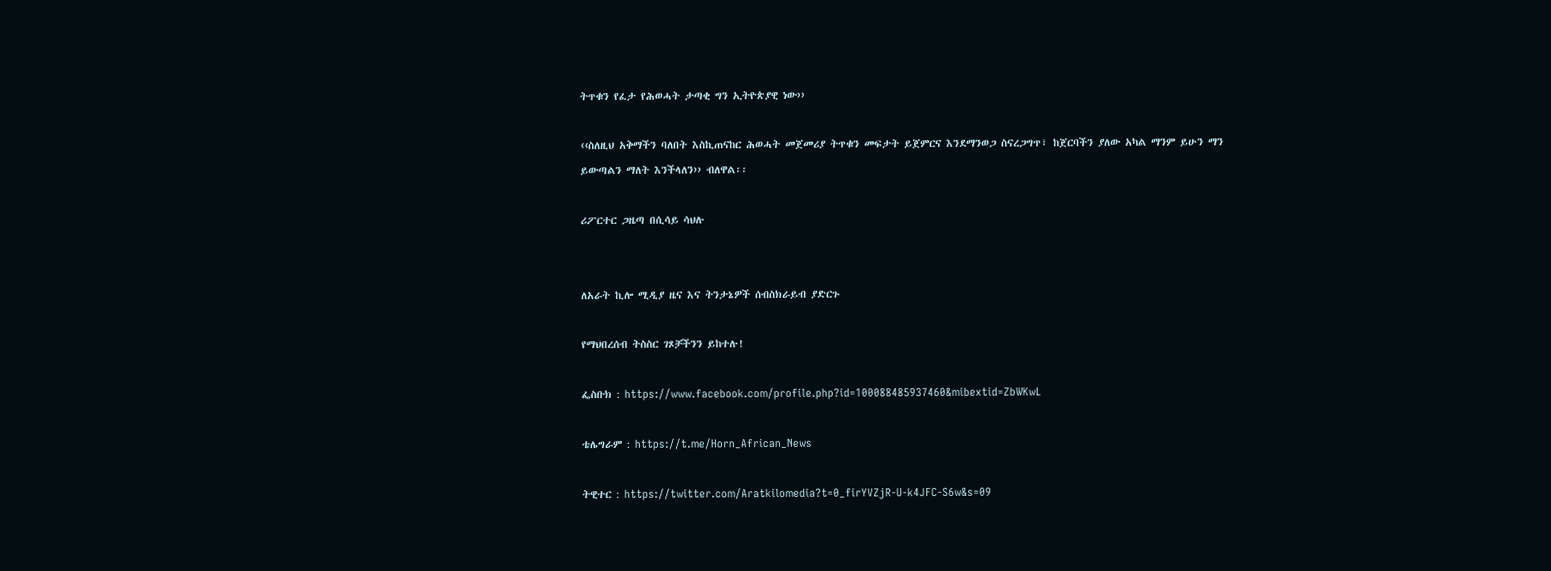ትጥቁን የፈታ የሕወሓት ታጣቂ ግን ኢትዮጵያዊ ነው››

‹‹ስለዚህ አቅማችን ባለበት እስኪጠናከር ሕወሓት መጀመሪያ ትጥቁን መፍታት ይጀምርና እንደማንወጋ ስናረጋግጥ፣ ከጀርባችን ያለው አካል ማንም ይሁን ማን ይውጣልን ማለት እንችላለን›› ብለዋል፡፡

ሪፖርተር ጋዜጣ በሲሳይ ሳህሉ


ለአራት ኪሎ ሚዲያ ዜና እና ትንታኔዎች ሰብስክራይብ ያድርጉ

የማህበረሰብ ትስስር ገጾቻችንን ይከተሉ!

ፌስቡክ : https://www.facebook.com/profile.php?id=100088485937460&mibextid=ZbWKwL

ቴሌግራም : https://t.me/Horn_African_News

ትዊተር : https://twitter.com/Aratkilomedia?t=0_firYVZjR-U-k4JFC-S6w&s=09